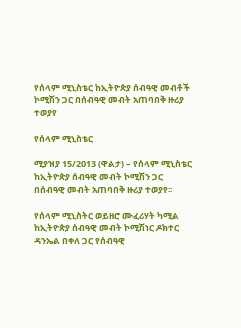የሰላም ሚኒስቴር ከኢትዮጵያ ሰብዓዊ መብቶች ኮሚሽን ጋር በሰብዓዊ መብት አጠባበቅ ዙሪያ ተወያየ

የሰላም ሚኒስቴር

ሚያዝያ 15/2013 (ዋልታ) – የሰላም ሚኒስቴር ከኢትዮጵያ ሰብዓዊ መብት ኮሚሽን ጋር በሰብዓዊ መብት አጠባበቅ ዙሪያ ተወያየ፡፡

የሰላም ሚኒስትር ወይዘሮ ሙፈሪሃት ካሚል ከኢትዮጵያ ሰብዓዊ መብት ኮሚሽነር ዶክተር ዳንኤል በቀለ ጋር የሰብዓዊ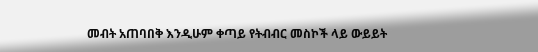መብት አጠባበቅ እንዲሁም ቀጣይ የትብብር መስኮች ላይ ውይይት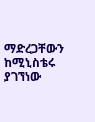ማድረጋቸውን ከሚኒስቴሩ ያገኘነው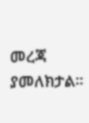መረጃ ያመለክታል።